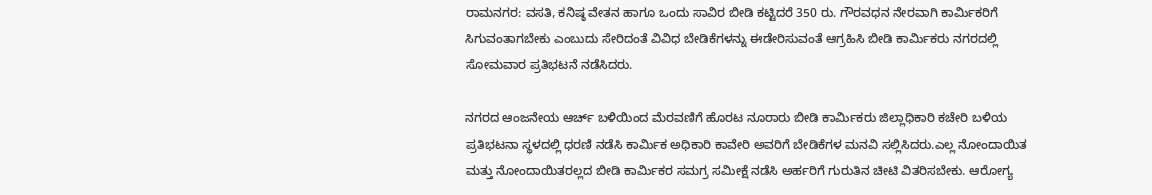ರಾಮನಗರ: ವಸತಿ, ಕನಿಷ್ಠ ವೇತನ ಹಾಗೂ ಒಂದು ಸಾವಿರ ಬೀಡಿ ಕಟ್ಟಿದರೆ 350 ರು. ಗೌರವಧನ ನೇರವಾಗಿ ಕಾರ್ಮಿಕರಿಗೆ ಸಿಗುವಂತಾಗಬೇಕು ಎಂಬುದು ಸೇರಿದಂತೆ ವಿವಿಧ ಬೇಡಿಕೆಗಳನ್ನು ಈಡೇರಿಸುವಂತೆ ಆಗ್ರಹಿಸಿ ಬೀಡಿ ಕಾರ್ಮಿಕರು ನಗರದಲ್ಲಿ ಸೋಮವಾರ ಪ್ರತಿಭಟನೆ ನಡೆಸಿದರು.

ನಗರದ ಆಂಜನೇಯ ಆರ್ಚ್ ಬಳಿಯಿಂದ ಮೆರವಣಿಗೆ ಹೊರಟ ನೂರಾರು ಬೀಡಿ ಕಾರ್ಮಿಕರು ಜಿಲ್ಲಾಧಿಕಾರಿ ಕಚೇರಿ ಬಳಿಯ ಪ್ರತಿಭಟನಾ ಸ್ಥಳದಲ್ಲಿ ಧರಣಿ ನಡೆಸಿ ಕಾರ್ಮಿಕ ಅಧಿಕಾರಿ ಕಾವೇರಿ ಅವರಿಗೆ ಬೇಡಿಕೆಗಳ ಮನವಿ ಸಲ್ಲಿಸಿದರು.ಎಲ್ಲ ನೋಂದಾಯಿತ ಮತ್ತು ನೋಂದಾಯಿತರಲ್ಲದ ಬೀಡಿ ಕಾರ್ಮಿಕರ ಸಮಗ್ರ ಸಮೀಕ್ಷೆ ನಡೆಸಿ ಅರ್ಹರಿಗೆ ಗುರುತಿನ ಚೀಟಿ ವಿತರಿಸಬೇಕು. ಆರೋಗ್ಯ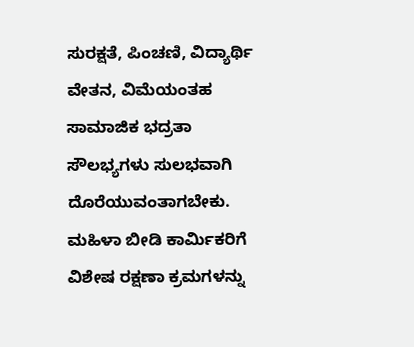ಸುರಕ್ಷತೆ, ಪಿಂಚಣಿ, ವಿದ್ಯಾರ್ಥಿ ವೇತನ, ವಿಮೆಯಂತಹ ಸಾಮಾಜಿಕ ಭದ್ರತಾ ಸೌಲಭ್ಯಗಳು ಸುಲಭವಾಗಿ ದೊರೆಯುವಂತಾಗಬೇಕು. ಮಹಿಳಾ ಬೀಡಿ ಕಾರ್ಮಿಕರಿಗೆ ವಿಶೇಷ ರಕ್ಷಣಾ ಕ್ರಮಗಳನ್ನು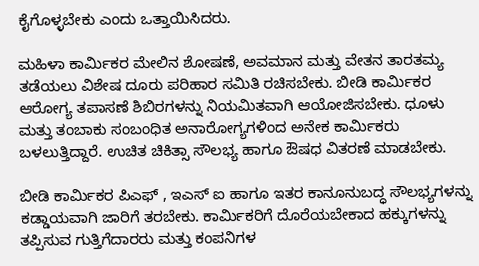ಕೈಗೊಳ್ಳಬೇಕು ಎಂದು ಒತ್ತಾಯಿಸಿದರು.

ಮಹಿಳಾ ಕಾರ್ಮಿಕರ ಮೇಲಿನ ಶೋಷಣೆ, ಅವಮಾನ ಮತ್ತು ವೇತನ ತಾರತಮ್ಯ ತಡೆಯಲು ವಿಶೇಷ ದೂರು ಪರಿಹಾರ ಸಮಿತಿ ರಚಿಸಬೇಕು. ಬೀಡಿ ಕಾರ್ಮಿಕರ ಆರೋಗ್ಯ ತಪಾಸಣೆ ಶಿಬಿರಗಳನ್ನು ನಿಯಮಿತವಾಗಿ ಆಯೋಜಿಸಬೇಕು. ಧೂಳು ಮತ್ತು ತಂಬಾಕು ಸಂಬಂಧಿತ ಅನಾರೋಗ್ಯಗಳಿಂದ ಅನೇಕ ಕಾರ್ಮಿಕರು ಬಳಲುತ್ತಿದ್ದಾರೆ. ಉಚಿತ ಚಿಕಿತ್ಸಾ ಸೌಲಭ್ಯ ಹಾಗೂ ಔಷಧ ವಿತರಣೆ ಮಾಡಬೇಕು.

ಬೀಡಿ ಕಾರ್ಮಿಕರ ಪಿಎಫ್ , ಇಎಸ್ ಐ ಹಾಗೂ ಇತರ ಕಾನೂನುಬದ್ಧ ಸೌಲಭ್ಯಗಳನ್ನು ಕಡ್ಡಾಯವಾಗಿ ಜಾರಿಗೆ ತರಬೇಕು. ಕಾರ್ಮಿಕರಿಗೆ ದೊರೆಯಬೇಕಾದ ಹಕ್ಕುಗಳನ್ನು ತಪ್ಪಿಸುವ ಗುತ್ತಿಗೆದಾರರು ಮತ್ತು ಕಂಪನಿಗಳ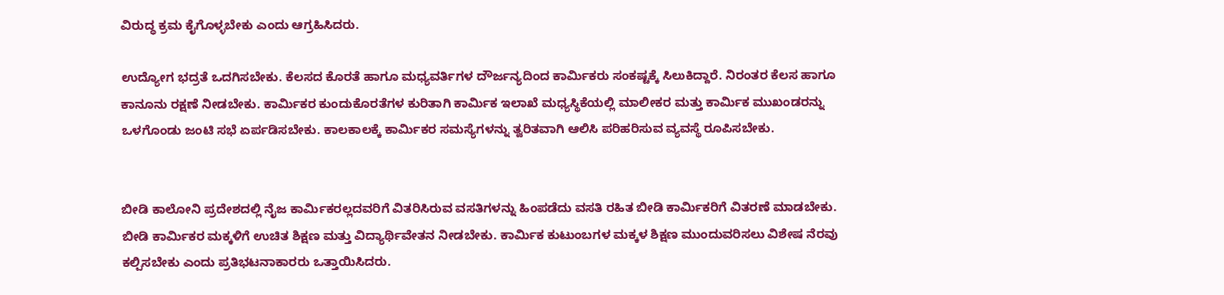ವಿರುದ್ಧ ಕ್ರಮ ಕೈಗೊಳ್ಳಬೇಕು ಎಂದು ಆಗ್ರಹಿಸಿದರು.

ಉದ್ಯೋಗ ಭದ್ರತೆ ಒದಗಿಸಬೇಕು. ಕೆಲಸದ ಕೊರತೆ ಹಾಗೂ ಮಧ್ಯವರ್ತಿಗಳ ದೌರ್ಜನ್ಯದಿಂದ ಕಾರ್ಮಿಕರು ಸಂಕಷ್ಟಕ್ಕೆ ಸಿಲುಕಿದ್ದಾರೆ. ನಿರಂತರ ಕೆಲಸ ಹಾಗೂ ಕಾನೂನು ರಕ್ಷಣೆ ನೀಡಬೇಕು. ಕಾರ್ಮಿಕರ ಕುಂದುಕೊರತೆಗಳ ಕುರಿತಾಗಿ ಕಾರ್ಮಿಕ ಇಲಾಖೆ ಮಧ್ಯಸ್ಥಿಕೆಯಲ್ಲಿ ಮಾಲೀಕರ ಮತ್ತು ಕಾರ್ಮಿಕ ಮುಖಂಡರನ್ನು ಒಳಗೊಂಡು ಜಂಟಿ ಸಭೆ ಏರ್ಪಡಿಸಬೇಕು. ಕಾಲಕಾಲಕ್ಕೆ ಕಾರ್ಮಿಕರ ಸಮಸ್ಯೆಗಳನ್ನು ತ್ವರಿತವಾಗಿ ಆಲಿಸಿ ಪರಿಹರಿಸುವ ವ್ಯವಸ್ಥೆ ರೂಪಿಸಬೇಕು.


ಬೀಡಿ ಕಾಲೋನಿ ಪ್ರದೇಶದಲ್ಲಿ ನೈಜ ಕಾರ್ಮಿಕರಲ್ಲದವರಿಗೆ ವಿತರಿಸಿರುವ ವಸತಿಗಳನ್ನು ಹಿಂಪಡೆದು ವಸತಿ ರಹಿತ ಬೀಡಿ ಕಾರ್ಮಿಕರಿಗೆ ವಿತರಣೆ ಮಾಡಬೇಕು. ಬೀಡಿ ಕಾರ್ಮಿಕರ ಮಕ್ಕಳಿಗೆ ಉಚಿತ ಶಿಕ್ಷಣ ಮತ್ತು ವಿದ್ಯಾರ್ಥಿವೇತನ ನೀಡಬೇಕು. ಕಾರ್ಮಿಕ ಕುಟುಂಬಗಳ ಮಕ್ಕಳ ಶಿಕ್ಷಣ ಮುಂದುವರಿಸಲು ವಿಶೇಷ ನೆರವು ಕಲ್ಪಿಸಬೇಕು ಎಂದು ಪ್ರತಿಭಟನಾಕಾರರು ಒತ್ತಾಯಿಸಿದರು.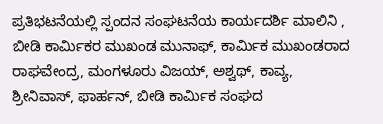ಪ್ರತಿಭಟನೆಯಲ್ಲಿ ಸ್ಪಂದನ ಸಂಘಟನೆಯ ಕಾರ್ಯದರ್ಶಿ ಮಾಲಿನಿ , ಬೀಡಿ ಕಾರ್ಮಿಕರ ಮುಖಂಡ ಮುನಾಫ್, ಕಾರ್ಮಿಕ ಮುಖಂಡರಾದ ರಾಘವೇಂದ್ರ, ಮಂಗಳೂರು ವಿಜಯ್, ಅಶ್ವಥ್, ಕಾವ್ಯ, ಶ್ರೀನಿವಾಸ್, ಫಾರ್ಹನ್, ಬೀಡಿ ಕಾರ್ಮಿಕ ಸಂಘದ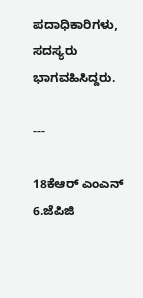ಪದಾಧಿಕಾರಿಗಳು, ಸದಸ್ಯರು ಭಾಗವಹಿಸಿದ್ದರು.

---

18ಕೆಆರ್ ಎಂಎನ್ 6.ಜೆಪಿಜಿ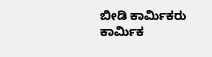ಬೀಡಿ ಕಾರ್ಮಿಕರು ಕಾರ್ಮಿಕ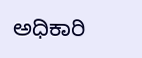ಅಧಿಕಾರಿ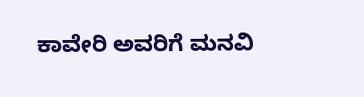ಕಾವೇರಿ ಅವರಿಗೆ ಮನವಿ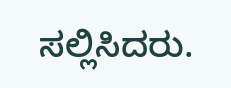ಸಲ್ಲಿಸಿದರು.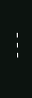---